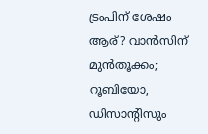ട്രംപിന് ശേഷം ആര്? വാൻസിന് മുൻതൂക്കം; റൂബിയോ, ഡിസാന്റിസും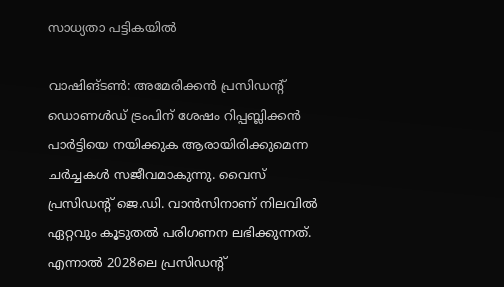സാധ്യതാ പട്ടികയിൽ

വാഷിങ്ടൺ: അമേരിക്കൻ പ്രസിഡന്റ് ഡൊണൾഡ് ട്രംപിന് ശേഷം റിപ്പബ്ലിക്കൻ പാർട്ടിയെ നയിക്കുക ആരായിരിക്കുമെന്ന ചർച്ചകൾ സജീവമാകുന്നു. വൈസ് പ്രസിഡന്റ് ജെ.ഡി. വാൻസിനാണ് നിലവിൽ ഏറ്റവും കൂടുതൽ പരിഗണന ലഭിക്കുന്നത്. എന്നാൽ 2028ലെ പ്രസിഡന്റ്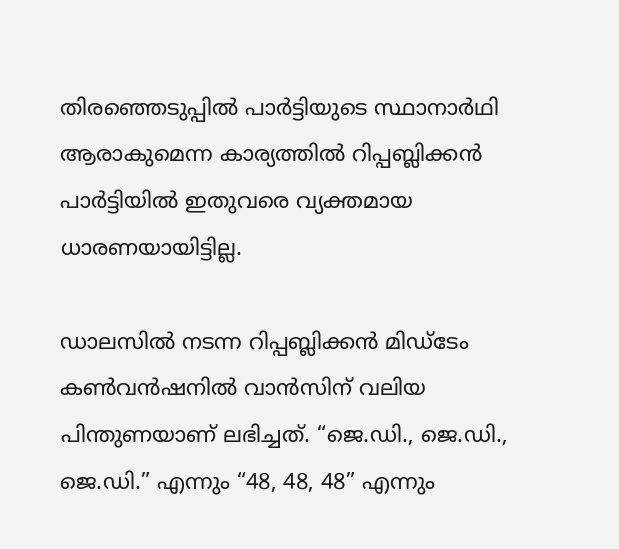തിരഞ്ഞെടുപ്പിൽ പാർട്ടിയുടെ സ്ഥാനാർഥി ആരാകുമെന്ന കാര്യത്തിൽ റിപ്പബ്ലിക്കൻ പാർട്ടിയിൽ ഇതുവരെ വ്യക്തമായ ധാരണയായിട്ടില്ല.

ഡാലസിൽ നടന്ന റിപ്പബ്ലിക്കൻ മിഡ്ടേം കൺവൻഷനിൽ വാൻസിന് വലിയ പിന്തുണയാണ് ലഭിച്ചത്. “ജെ.ഡി., ജെ.ഡി., ജെ.ഡി.” എന്നും “48, 48, 48” എന്നും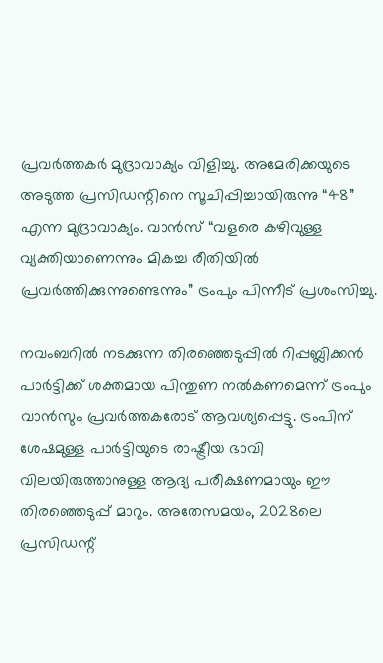പ്രവർത്തകർ മുദ്രാവാക്യം വിളിച്ചു. അമേരിക്കയുടെ അടുത്ത പ്രസിഡന്റിനെ സൂചിപ്പിച്ചായിരുന്നു “48” എന്ന മുദ്രാവാക്യം. വാൻസ് “വളരെ കഴിവുള്ള വ്യക്തിയാണെന്നും മികച്ച രീതിയിൽ പ്രവർത്തിക്കുന്നുണ്ടെന്നും” ട്രംപും പിന്നീട് പ്രശംസിച്ചു.

നവംബറിൽ നടക്കുന്ന തിരഞ്ഞെടുപ്പിൽ റിപ്പബ്ലിക്കൻ പാർട്ടിക്ക് ശക്തമായ പിന്തുണ നൽകണമെന്ന് ട്രംപും വാൻസും പ്രവർത്തകരോട് ആവശ്യപ്പെട്ടു. ട്രംപിന് ശേഷമുള്ള പാർട്ടിയുടെ രാഷ്ട്രീയ ഭാവി വിലയിരുത്താനുള്ള ആദ്യ പരീക്ഷണമായും ഈ തിരഞ്ഞെടുപ്പ് മാറും. അതേസമയം, 2028ലെ പ്രസിഡന്റ്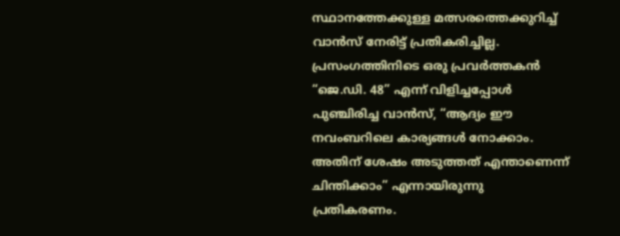സ്ഥാനത്തേക്കുള്ള മത്സരത്തെക്കുറിച്ച് വാൻസ് നേരിട്ട് പ്രതികരിച്ചില്ല. പ്രസംഗത്തിനിടെ ഒരു പ്രവർത്തകൻ “ജെ.ഡി. 48” എന്ന് വിളിച്ചപ്പോൾ പുഞ്ചിരിച്ച വാൻസ്, “ആദ്യം ഈ നവംബറിലെ കാര്യങ്ങൾ നോക്കാം. അതിന് ശേഷം അടുത്തത് എന്താണെന്ന് ചിന്തിക്കാം” എന്നായിരുന്നു പ്രതികരണം.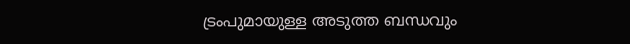ട്രംപുമായുള്ള അടുത്ത ബന്ധവും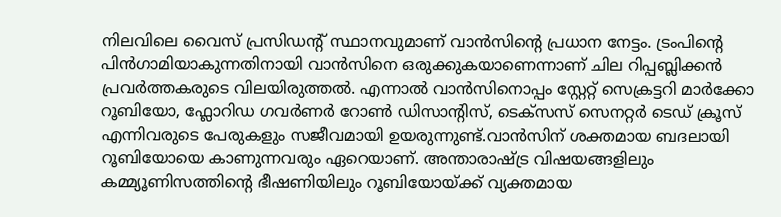നിലവിലെ വൈസ് പ്രസിഡന്റ് സ്ഥാനവുമാണ് വാൻസിന്റെ പ്രധാന നേട്ടം. ട്രംപിന്റെ പിൻഗാമിയാകുന്നതിനായി വാൻസിനെ ഒരുക്കുകയാണെന്നാണ് ചില റിപ്പബ്ലിക്കൻ പ്രവർത്തകരുടെ വിലയിരുത്തൽ. എന്നാൽ വാൻസിനൊപ്പം സ്റ്റേറ്റ് സെക്രട്ടറി മാർക്കോ റൂബിയോ, ഫ്ലോറിഡ ഗവർണർ റോൺ ഡിസാന്റിസ്, ടെക്സസ് സെനറ്റർ ടെഡ് ക്രൂസ് എന്നിവരുടെ പേരുകളും സജീവമായി ഉയരുന്നുണ്ട്.വാൻസിന് ശക്തമായ ബദലായി റൂബിയോയെ കാണുന്നവരും ഏറെയാണ്. അന്താരാഷ്ട്ര വിഷയങ്ങളിലും കമ്മ്യൂണിസത്തിന്റെ ഭീഷണിയിലും റൂബിയോയ്ക്ക് വ്യക്തമായ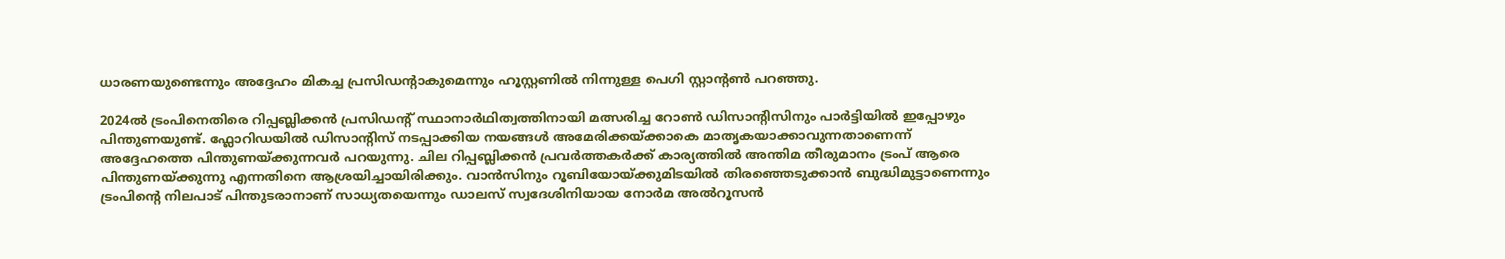ധാരണയുണ്ടെന്നും അദ്ദേഹം മികച്ച പ്രസിഡന്റാകുമെന്നും ഹൂസ്റ്റണിൽ നിന്നുള്ള പെഗി സ്റ്റാന്റൺ പറഞ്ഞു.

2024ൽ ട്രംപിനെതിരെ റിപ്പബ്ലിക്കൻ പ്രസിഡന്റ് സ്ഥാനാർഥിത്വത്തിനായി മത്സരിച്ച റോൺ ഡിസാന്റിസിനും പാർട്ടിയിൽ ഇപ്പോഴും പിന്തുണയുണ്ട്. ഫ്ലോറിഡയിൽ ഡിസാന്റിസ് നടപ്പാക്കിയ നയങ്ങൾ അമേരിക്കയ്ക്കാകെ മാതൃകയാക്കാവുന്നതാണെന്ന് അദ്ദേഹത്തെ പിന്തുണയ്ക്കുന്നവർ പറയുന്നു. ചില റിപ്പബ്ലിക്കൻ പ്രവർത്തകർക്ക് കാര്യത്തിൽ അന്തിമ തീരുമാനം ട്രംപ് ആരെ പിന്തുണയ്ക്കുന്നു എന്നതിനെ ആശ്രയിച്ചായിരിക്കും. വാൻസിനും റൂബിയോയ്ക്കുമിടയിൽ തിരഞ്ഞെടുക്കാൻ ബുദ്ധിമുട്ടാണെന്നും ട്രംപിന്റെ നിലപാട് പിന്തുടരാനാണ് സാധ്യതയെന്നും ഡാലസ് സ്വദേശിനിയായ നോർമ അൽറൂസൻ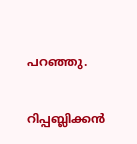പറഞ്ഞു.

റിപ്പബ്ലിക്കൻ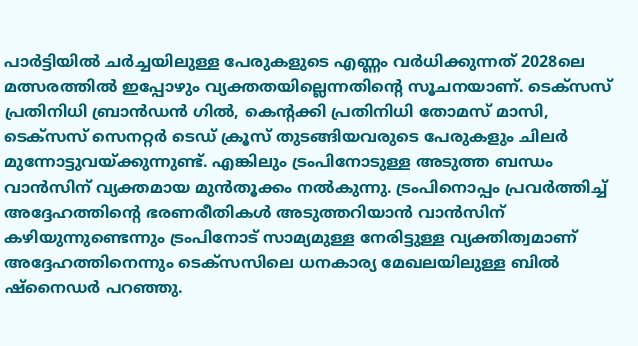പാർട്ടിയിൽ ചർച്ചയിലുള്ള പേരുകളുടെ എണ്ണം വർധിക്കുന്നത് 2028ലെ മത്സരത്തിൽ ഇപ്പോഴും വ്യക്തതയില്ലെന്നതിന്റെ സൂചനയാണ്. ടെക്സസ് പ്രതിനിധി ബ്രാൻഡൻ ഗിൽ, കെന്റക്കി പ്രതിനിധി തോമസ് മാസി, ടെക്സസ് സെനറ്റർ ടെഡ് ക്രൂസ് തുടങ്ങിയവരുടെ പേരുകളും ചിലർ മുന്നോട്ടുവയ്ക്കുന്നുണ്ട്. എങ്കിലും ട്രംപിനോടുള്ള അടുത്ത ബന്ധം വാൻസിന് വ്യക്തമായ മുൻതൂക്കം നൽകുന്നു. ട്രംപിനൊപ്പം പ്രവർത്തിച്ച് അദ്ദേഹത്തിന്റെ ഭരണരീതികൾ അടുത്തറിയാൻ വാൻസിന് കഴിയുന്നുണ്ടെന്നും ട്രംപിനോട് സാമ്യമുള്ള നേരിട്ടുള്ള വ്യക്തിത്വമാണ് അദ്ദേഹത്തിനെന്നും ടെക്സസിലെ ധനകാര്യ മേഖലയിലുള്ള ബിൽ ഷ്നൈഡർ പറഞ്ഞു.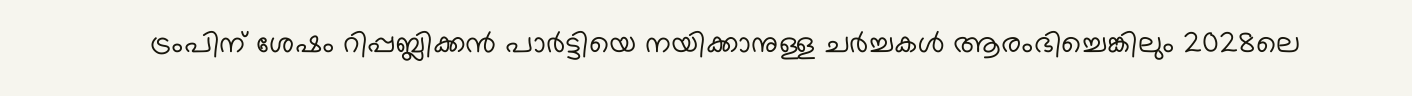ട്രംപിന് ശേഷം റിപ്പബ്ലിക്കൻ പാർട്ടിയെ നയിക്കാനുള്ള ചർച്ചകൾ ആരംഭിച്ചെങ്കിലും 2028ലെ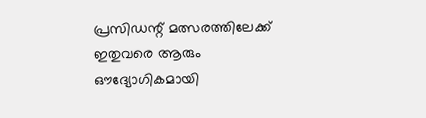പ്രസിഡന്റ് മത്സരത്തിലേക്ക് ഇതുവരെ ആരും ഔദ്യോഗികമായി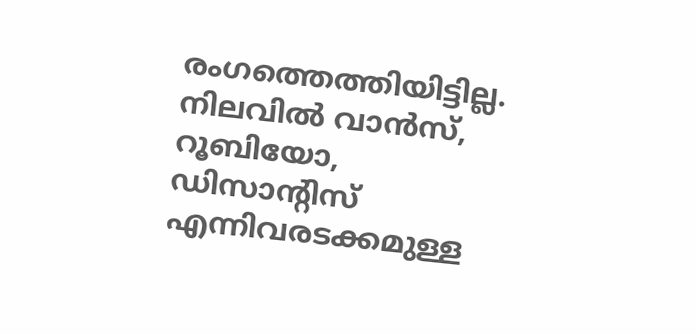രംഗത്തെത്തിയിട്ടില്ല. നിലവിൽ വാൻസ്, റൂബിയോ, ഡിസാന്റിസ് എന്നിവരടക്കമുള്ള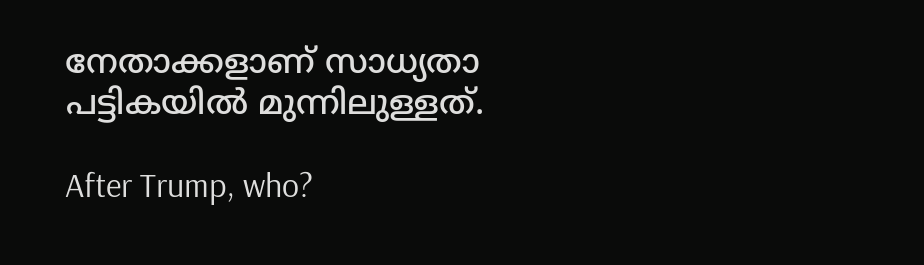നേതാക്കളാണ് സാധ്യതാ പട്ടികയിൽ മുന്നിലുള്ളത്.

After Trump, who?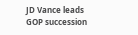JD Vance leads GOP succession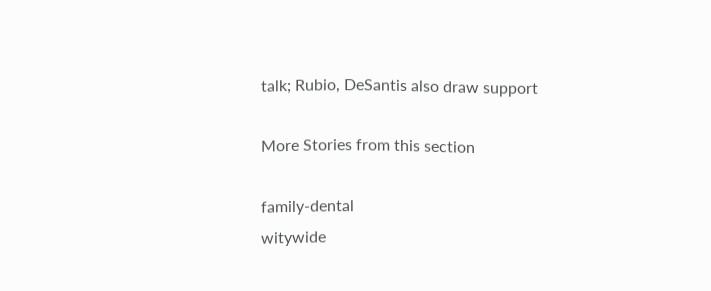talk; Rubio, DeSantis also draw support

More Stories from this section

family-dental
witywide